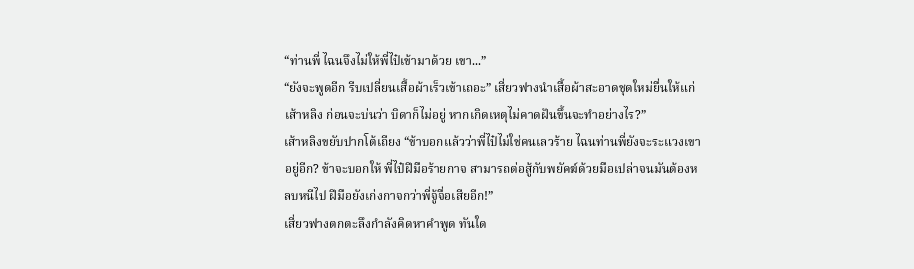“ท่านพี่ ไฉนจึงไม่ให้พี่ไป๋เข้ามาด้วย เขา...”
“ยังจะพูดอีก รีบเปลี่ยนเสื้อผ้าเร็วเข้าเถอะ” เสี่ยวฟางนำเสื้อผ้าสะอาดชุดใหม่ยื่นให้แก่เส้าหลิง ก่อนจะบ่นว่า บิดาก็ไม่อยู่ หากเกิดเหตุไม่คาดฝันขึ้นจะทำอย่างไร?”
เส้าหลิงขยับปากโต้เถียง “ข้าบอกแล้วว่าพี่ไป๋ไม่ใช่คนเลวร้าย ไฉนท่านพี่ยังจะระแวงเขาอยู่อีก? ข้าจะบอกให้ พี่ไป๋ฝีมือร้ายกาจ สามารถต่อสู้กับพยัคฆ์ด้วยมือเปล่าจนมันต้องหลบหนีไป ฝีมือยังเก่งกาจกว่าพี่จู้จื่อเสียอีก!”
เสี่ยวฟางตกตะลึงกำลังคิดหาคำพูด ทันใด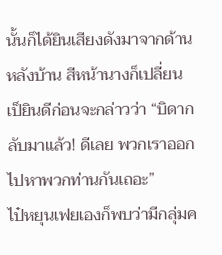นั้นก็ได้ยินเสียงดังมาจากด้านหลังบ้าน สีหน้านางก็เปลี่ยนเป็ยินดีก่อนจะกล่าวว่า “บิดากลับมาแล้ว! ดีเลย พวกเราออกไปหาพวกท่านกันเถอะ”
ไป๋หยุนเฟยเองก็พบว่ามีกลุ่มค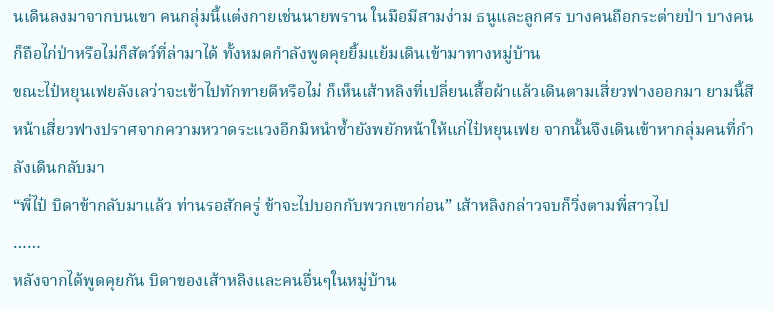นเดินลงมาจากบนเขา คนกลุ่มนี้แต่งกายเช่นนายพราน ในมือมีสามง่าม ธนูและลูกศร บางคนถือกระต่ายป่า บางคนก็ถือไก่ป่าหรือไม่ก็สัตว์ที่ล่ามาได้ ทั้งหมดกำลังพูดคุยยิ้มแย้มเดินเข้ามาทางหมู่บ้าน
ขณะไป๋หยุนเฟยลังเลว่าจะเข้าไปทักทายดีหรือไม่ ก็เห็นเส้าหลิงที่เปลี่ยนเสื้อผ้าแล้วเดินตามเสี่ยวฟางออกมา ยามนี้สีหน้าเสี่ยวฟางปราศจากความหวาดระแวงอีกมิหนำซ้ำยังพยักหน้าให้แก่ไป๋หยุนเฟย จากนั้นจึงเดินเข้าหากลุ่มคนที่กำลังเดินกลับมา
“พี่ไป๋ บิดาข้ากลับมาแล้ว ท่านรอสักครู่ ข้าจะไปบอกกับพวกเขาก่อน” เส้าหลิงกล่าวจบก็วิ่งตามพี่สาวไป
……
หลังจากได้พูดคุยกัน บิดาของเส้าหลิงและคนอื่นๆในหมู่บ้าน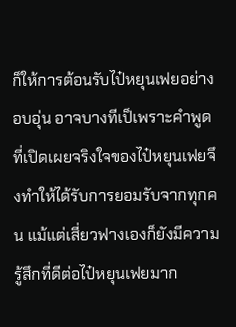ก็ให้การต้อนรับไป๋หยุนเฟยอย่างอบอุ่น อาจบางทีเป็เพราะคำพูดที่เปิดเผยจริงใจของไป๋หยุนเฟยจึงทำให้ได้รับการยอมรับจากทุกคน แม้แต่เสี่ยวฟางเองก็ยังมีความรู้สึกที่ดีต่อไป๋หยุนเฟยมาก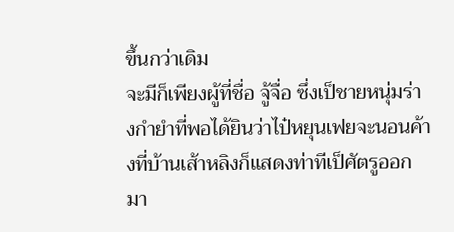ขึ้นกว่าเดิม
จะมีก็เพียงผู้ที่ชื่อ จู้จื่อ ซึ่งเป็ชายหนุ่มร่างกำยำที่พอได้ยินว่าไป๋หยุนเฟยจะนอนค้างที่บ้านเส้าหลิงก็แสดงท่าทีเป็ศัตรูออกมา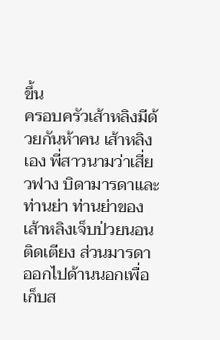ขึ้น
ครอบครัวเส้าหลิงมีด้วยกันห้าคน เส้าหลิงเอง พี่สาวนามว่าเสี่ยวฟาง บิดามารดาและท่านย่า ท่านย่าของเส้าหลิงเจ็บป่วยนอนติดเตียง ส่วนมารดาออกไปด้านนอกเพื่อเก็บส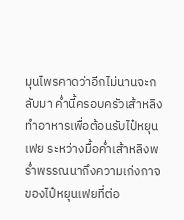มุนไพรคาดว่าอีกไม่นานจะกลับมา ค่ำนี้ครอบครัวเส้าหลิงทำอาหารเพื่อต้อนรับไป๋หยุนเฟย ระหว่างมื้อค่ำเส้าหลิงพร่ำพรรณนาถึงความเก่งกาจของไป๋หยุนเฟยที่ต่อ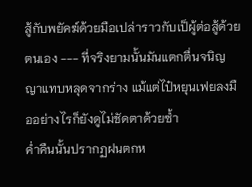สู้กับพยัคฆ์ด้วยมือเปล่าราวกับเป็ผู้ต่อสู้ด้วยตนเอง --- ที่จริงยามนั้นมันแตกตื่นจนิญญาแทบหลุดจากร่าง แม้แต่ไป๋หยุนเฟยลงมืออย่างไรก็ยังดูไม่ชัดตาด้วยซ้ำ
ค่ำคืนนั้นปรากฏฝนตกห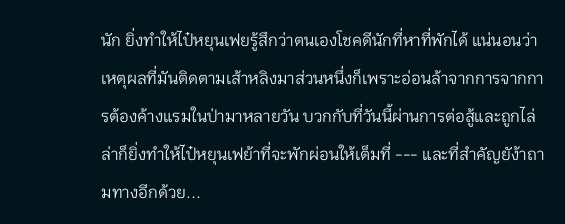นัก ยิ่งทำให้ไป๋หยุนเฟยรู้สึกว่าตนเองโชคดีนักที่หาที่พักได้ แน่นอนว่าเหตุผลที่มันติดตามเส้าหลิงมาส่วนหนึ่งก็เพราะอ่อนล้าจากการจากการต้องค้างแรมในป่ามาหลายวัน บวกกับที่วันนี้ผ่านการต่อสู้และถูกไล่ล่าก็ยิ่งทำให้ไป๋หยุนเฟย้าที่จะพักผ่อนให้เต็มที่ --- และที่สำคัญยัง้าถามทางอีกด้วย...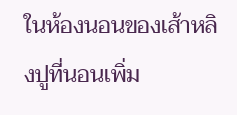ในห้องนอนของเส้าหลิงปูที่นอนเพิ่ม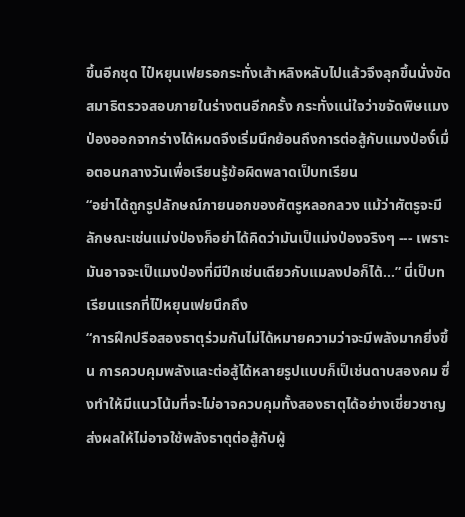ขึ้นอีกชุด ไป๋หยุนเฟยรอกระทั่งเส้าหลิงหลับไปแล้วจึงลุกขึ้นนั่งขัดสมาธิตรวจสอบภายในร่างตนอีกครั้ง กระทั่งแน่ใจว่าขจัดพิษแมงป่องออกจากร่างได้หมดจึงเริ่มนึกย้อนถึงการต่อสู้กับแมงป่องั์เมื่อตอนกลางวันเพื่อเรียนรู้ข้อผิดพลาดเป็บทเรียน
“อย่าได้ถูกรูปลักษณ์ภายนอกของศัตรูหลอกลวง แม้ว่าศัตรูจะมีลักษณะเช่นแม่งป่องก็อย่าได้คิดว่ามันเป็แม่งป่องจริงๆ --- เพราะมันอาจจะเป็แมงป่องที่มีปีกเช่นเดียวกับแมลงปอก็ได้...” นี่เป็บทเรียนแรกที่ไป๋หยุนเฟยนึกถึง
“การฝึกปรือสองธาตุร่วมกันไม่ได้หมายความว่าจะมีพลังมากยิ่งขึ้น การควบคุมพลังและต่อสู้ได้หลายรูปแบบก็เป็เช่นดาบสองคม ซึ่งทำให้มีแนวโน้มที่จะไม่อาจควบคุมทั้งสองธาตุได้อย่างเชี่ยวชาญ ส่งผลให้ไม่อาจใช้พลังธาตุต่อสู้กับผู้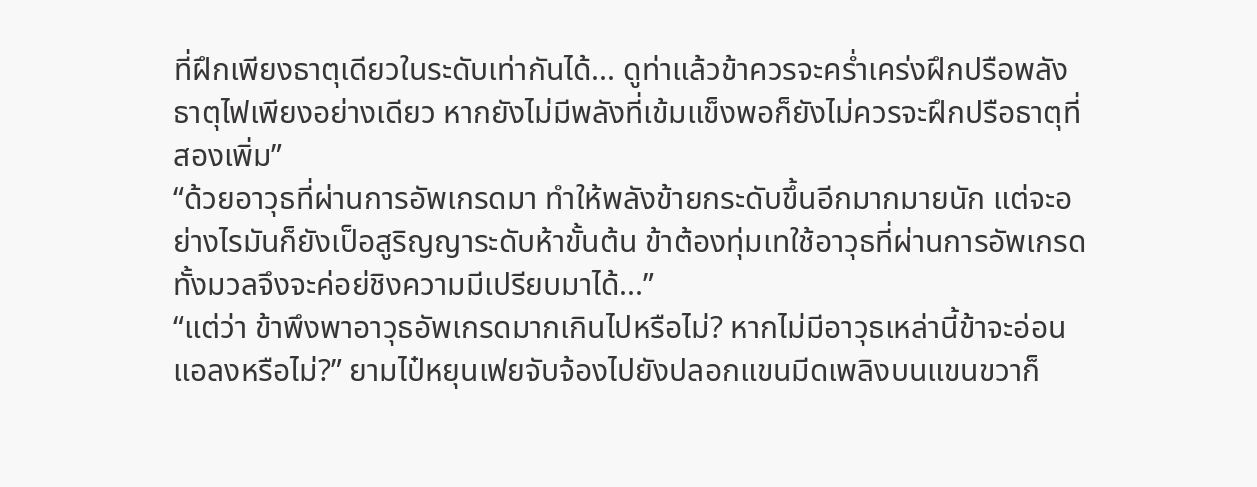ที่ฝึกเพียงธาตุเดียวในระดับเท่ากันได้... ดูท่าแล้วข้าควรจะคร่ำเคร่งฝึกปรือพลังธาตุไฟเพียงอย่างเดียว หากยังไม่มีพลังที่เข้มแข็งพอก็ยังไม่ควรจะฝึกปรือธาตุที่สองเพิ่ม”
“ด้วยอาวุธที่ผ่านการอัพเกรดมา ทำให้พลังข้ายกระดับขึ้นอีกมากมายนัก แต่จะอย่างไรมันก็ยังเป็อสูริญญาระดับห้าขั้นต้น ข้าต้องทุ่มเทใช้อาวุธที่ผ่านการอัพเกรดทั้งมวลจึงจะค่อย่ชิงความมีเปรียบมาได้...”
“แต่ว่า ข้าพึงพาอาวุธอัพเกรดมากเกินไปหรือไม่? หากไม่มีอาวุธเหล่านี้ข้าจะอ่อนแอลงหรือไม่?” ยามไป๋หยุนเฟยจับจ้องไปยังปลอกแขนมีดเพลิงบนแขนขวาก็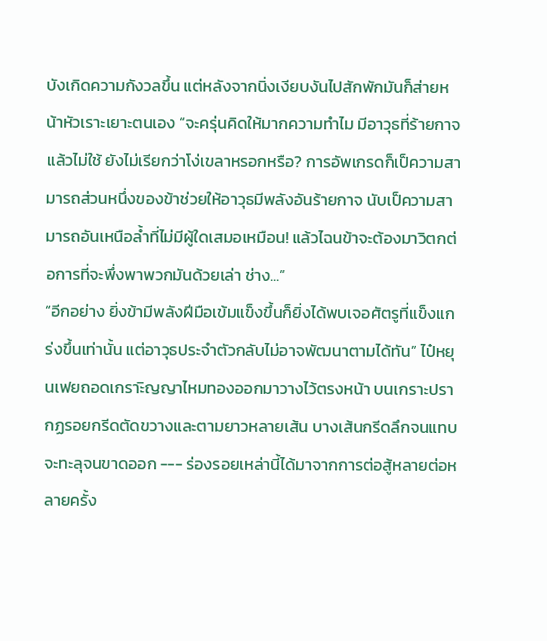บังเกิดความกังวลขึ้น แต่หลังจากนิ่งเงียบงันไปสักพักมันก็ส่ายหน้าหัวเราะเยาะตนเอง “จะครุ่นคิดให้มากความทำไม มีอาวุธที่ร้ายกาจแล้วไม่ใช้ ยังไม่เรียกว่าโง่เขลาหรอกหรือ? การอัพเกรดก็เป็ความสามารถส่วนหนึ่งของข้าช่วยให้อาวุธมีพลังอันร้ายกาจ นับเป็ความสามารถอันเหนือล้ำที่ไม่มีผู้ใดเสมอเหมือน! แล้วไฉนข้าจะต้องมาวิตกต่อการที่จะพึ่งพาพวกมันด้วยเล่า ช่าง...”
“อีกอย่าง ยิ่งข้ามีพลังฝีมือเข้มแข็งขึ้นก็ยิ่งได้พบเจอศัตรูที่แข็งแกร่งขึ้นเท่านั้น แต่อาวุธประจำตัวกลับไม่อาจพัฒนาตามได้ทัน” ไป๋หยุนเฟยถอดเกราะิญญาไหมทองออกมาวางไว้ตรงหน้า บนเกราะปรากฏรอยกรีดตัดขวางและตามยาวหลายเส้น บางเส้นกรีดลึกจนแทบจะทะลุจนขาดออก --- ร่องรอยเหล่านี้ได้มาจากการต่อสู้หลายต่อหลายครั้ง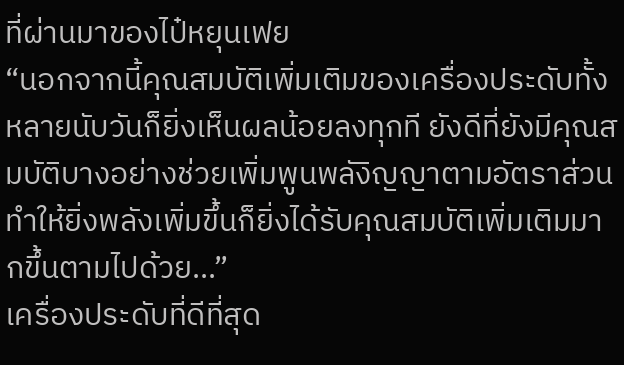ที่ผ่านมาของไป๋หยุนเฟย
“นอกจากนี้คุณสมบัติเพิ่มเติมของเครื่องประดับทั้งหลายนับวันก็ยิ่งเห็นผลน้อยลงทุกที ยังดีที่ยังมีคุณสมบัติบางอย่างช่วยเพิ่มพูนพลังิญญาตามอัตราส่วน ทำให้ยิ่งพลังเพิ่มขึ้นก็ยิ่งได้รับคุณสมบัติเพิ่มเติมมากขึ้นตามไปด้วย...”
เครื่องประดับที่ดีที่สุด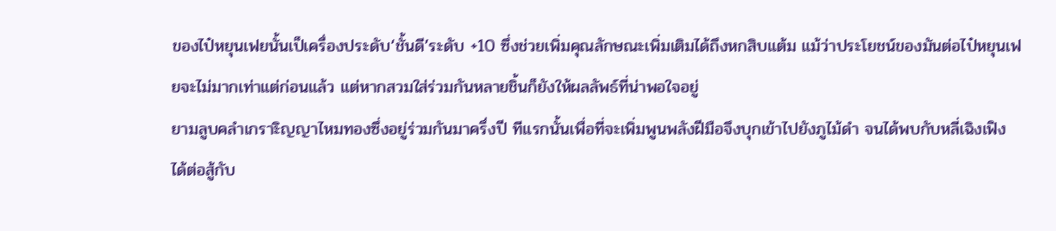ของไป๋หยุนเฟยนั้นเป็เครื่องประดับ‘ชั้นดี’ระดับ +10 ซึ่งช่วยเพิ่มคุณลักษณะเพิ่มเติมได้ถึงหกสิบแต้ม แม้ว่าประโยชน์ของมันต่อไป๋หยุนเฟยจะไม่มากเท่าแต่ก่อนแล้ว แต่หากสวมใส่ร่วมกันหลายชิ้นก็ยังให้ผลลัพธ์ที่น่าพอใจอยู่
ยามลูบคลำเกราะิญญาไหมทองซึ่งอยู่ร่วมกันมาครึ่งปี ทีแรกนั้นเพื่อที่จะเพิ่มพูนพลังฝีมือจึงบุกเข้าไปยังภูไม้ดำ จนได้พบกับหลี่เฉิงเฟิง ได้ต่อสู้กับ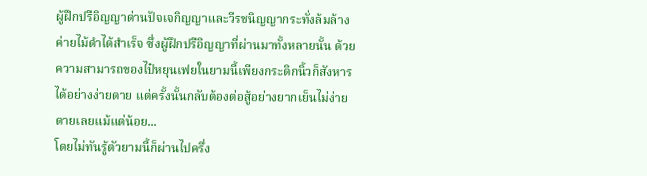ผู้ฝึกปรือิญญาด่านปัจเจกิญญาและวีรชนิญญากระทั่งล้มล้างค่ายไม้ดำได้สำเร็จ ซึ่งผู้ฝึกปรือิญญาที่ผ่านมาทั้งหลายนั้น ด้วยความสามารถของไป๋หยุนเฟยในยามนี้เพียงกระดิกนิ้วก็สังหารได้อย่างง่ายดาย แต่ครั้งนั้นกลับต้องต่อสู้อย่างยากเย็นไม่ง่ายดายเลยแม้แต่น้อย...
โดยไม่ทันรู้ตัวยามนี้ก็ผ่านไปครึ่ง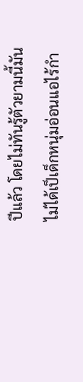ปีแล้ว โดยไม่ทันรู้ตัวยามนี้มันไม่ได้เป็เด็กหนุ่มอ่อนแอไร้กำ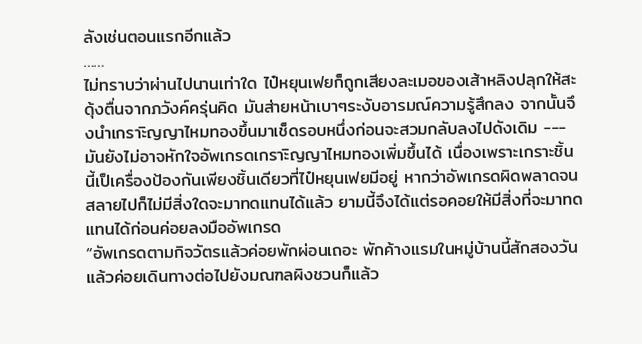ลังเช่นตอนแรกอีกแล้ว
……
ไม่ทราบว่าผ่านไปนานเท่าใด ไป๋หยุนเฟยก็ถูกเสียงละเมอของเส้าหลิงปลุกให้สะดุ้งตื่นจากภวังค์ครุ่นคิด มันส่ายหน้าเบาๆระงับอารมณ์ความรู้สึกลง จากนั้นจึงนำเกราะิญญาไหมทองขึ้นมาเช็ดรอบหนึ่งก่อนจะสวมกลับลงไปดังเดิม --- มันยังไม่อาจหักใจอัพเกรดเกราะิญญาไหมทองเพิ่มขึ้นได้ เนื่องเพราะเกราะชิ้นนี้เป็เครื่องป้องกันเพียงชิ้นเดียวที่ไป๋หยุนเฟยมีอยู่ หากว่าอัพเกรดผิดพลาดจนสลายไปก็ไม่มีสิ่งใดจะมาทดแทนได้แล้ว ยามนี้จึงได้แต่รอคอยให้มีสิ่งที่จะมาทดแทนได้ก่อนค่อยลงมืออัพเกรด
“อัพเกรดตามกิจวัตรแล้วค่อยพักผ่อนเถอะ พักค้างแรมในหมู่บ้านนี้สักสองวันแล้วค่อยเดินทางต่อไปยังมณฑลผิงชวนก็แล้ว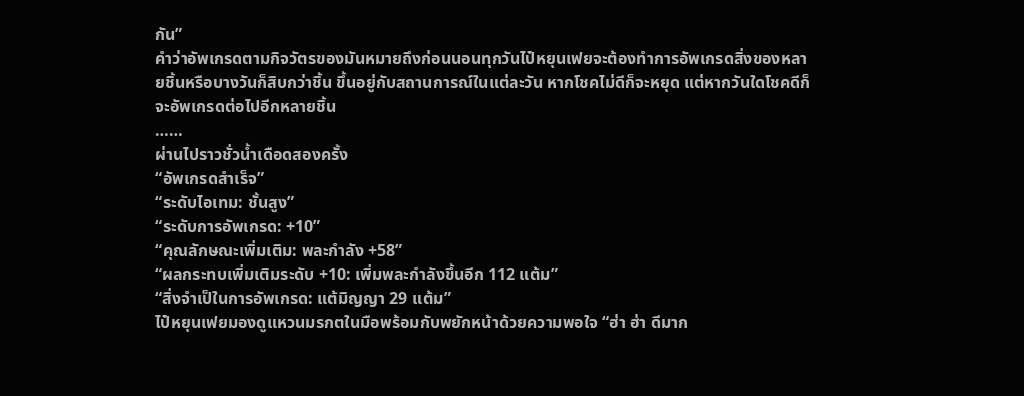กัน”
คำว่าอัพเกรดตามกิจวัตรของมันหมายถึงก่อนนอนทุกวันไป๋หยุนเฟยจะต้องทำการอัพเกรดสิ่งของหลายชิ้นหรือบางวันก็สิบกว่าชิ้น ขึ้นอยู่กับสถานการณ์ในแต่ละวัน หากโชคไม่ดีก็จะหยุด แต่หากวันใดโชคดีก็จะอัพเกรดต่อไปอีกหลายชิ้น
……
ผ่านไปราวชั่วน้ำเดือดสองครั้ง
“อัพเกรดสำเร็จ”
“ระดับไอเทม: ชั้นสูง”
“ระดับการอัพเกรด: +10”
“คุณลักษณะเพิ่มเติม: พละกำลัง +58”
“ผลกระทบเพิ่มเติมระดับ +10: เพิ่มพละกำลังขึ้นอีก 112 แต้ม”
“สิ่งจำเป็ในการอัพเกรด: แต้มิญญา 29 แต้ม”
ไป๋หยุนเฟยมองดูแหวนมรกตในมือพร้อมกับพยักหน้าด้วยความพอใจ “ฮ่า ฮ่า ดีมาก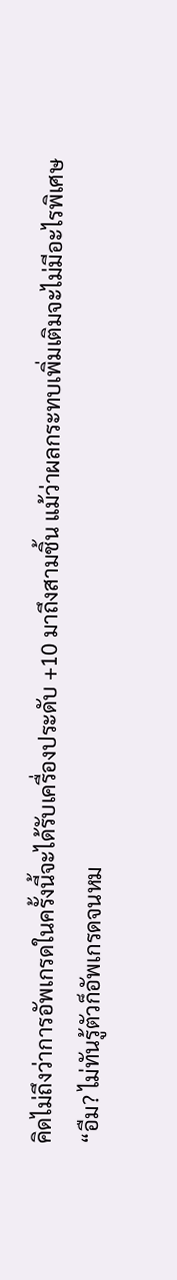คิดไม่ถึงว่าการอัพเกรดในครั้งนี้จะได้รับเครื่องประดับ +10 มาถึงสามชิ้น แม้ว่าผลกระทบเพิ่มเติมจะไม่มีอะไรพิเศษ
“อืม? ไม่ทันรู้ตัวก็อัพเกรดจนหม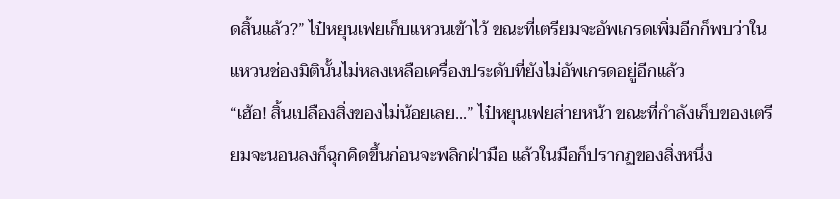ดสิ้นแล้ว?” ไป๋หยุนเฟยเก็บแหวนเข้าไว้ ขณะที่เตรียมจะอัพเกรดเพิ่มอีกก็พบว่าในแหวนช่องมิตินั้นไม่หลงเหลือเครื่องประดับที่ยังไม่อัพเกรดอยู่อีกแล้ว
“เฮ้อ! สิ้นเปลืองสิ่งของไม่น้อยเลย...” ไป๋หยุนเฟยส่ายหน้า ขณะที่กำลังเก็บของเตรียมจะนอนลงก็ฉุกคิดขึ้นก่อนจะพลิกฝ่ามือ แล้วในมือก็ปรากฏของสิ่งหนึ่ง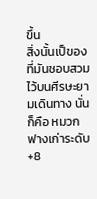ขึ้น
สิ่งนั้นเป็ของที่มันชอบสวมไว้บนศีรษะยามเดินทาง นั่นก็คือ หมวกฟางเก่าระดับ +8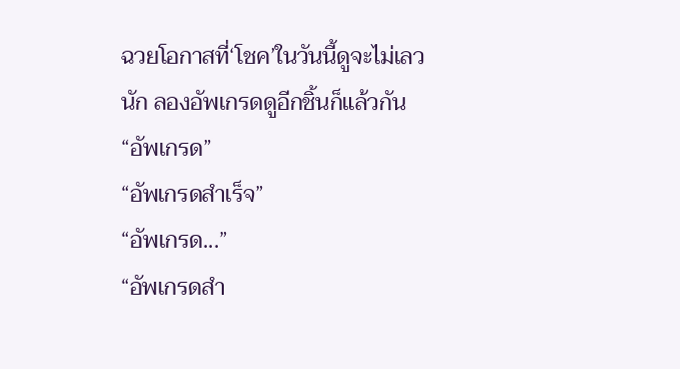ฉวยโอกาสที่‘โชค’ในวันนี้ดูจะไม่เลวนัก ลองอัพเกรดดูอีกชิ้นก็แล้วกัน
“อัพเกรด”
“อัพเกรดสำเร็จ”
“อัพเกรด...”
“อัพเกรดสำ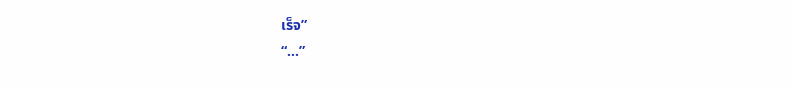เร็จ”
“...”